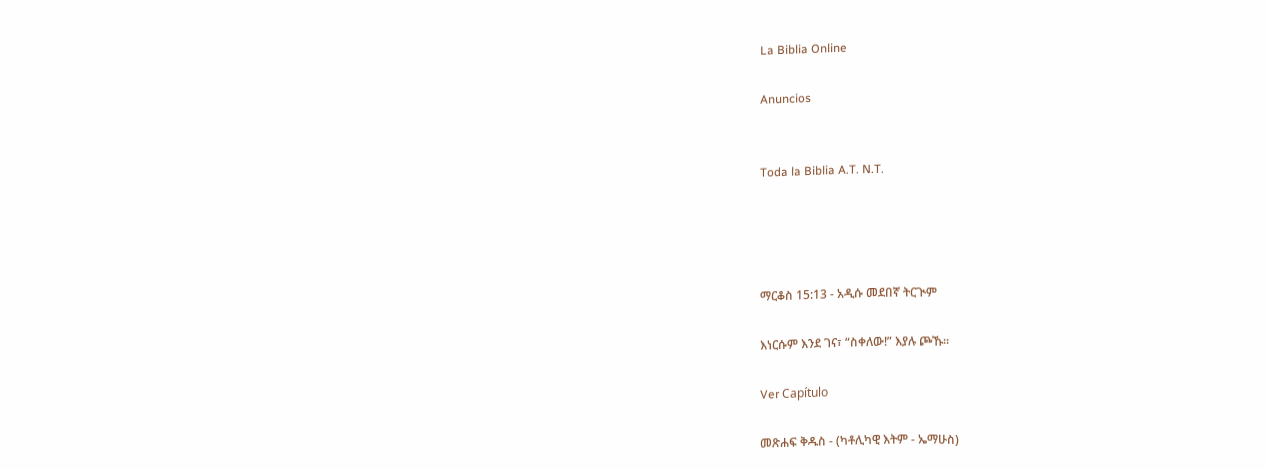La Biblia Online

Anuncios


Toda la Biblia A.T. N.T.




ማርቆስ 15:13 - አዲሱ መደበኛ ትርጒም

እነርሱም እንደ ገና፣ “ስቀለው!” እያሉ ጮኹ።

Ver Capítulo

መጽሐፍ ቅዱስ - (ካቶሊካዊ እትም - ኤማሁስ)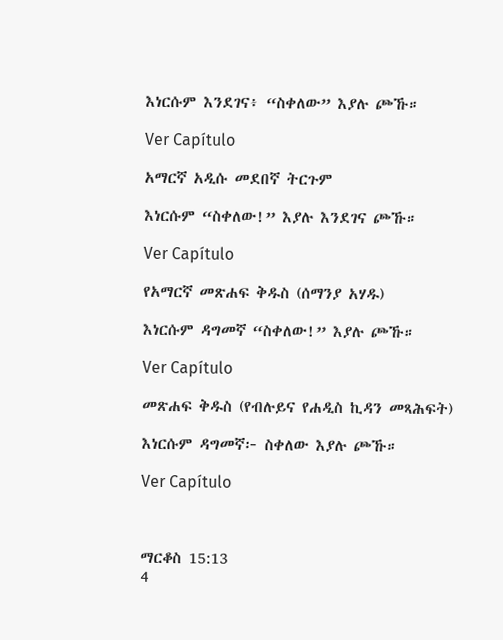እነርሱም እንደገና፥ “ስቀለው” እያሉ ጮኹ።

Ver Capítulo

አማርኛ አዲሱ መደበኛ ትርጉም

እነርሱም “ስቀለው!” እያሉ እንደገና ጮኹ።

Ver Capítulo

የአማርኛ መጽሐፍ ቅዱስ (ሰማንያ አሃዱ)

እነርሱም ዳግመኛ “ስቀለው!” እያሉ ጮኹ።

Ver Capítulo

መጽሐፍ ቅዱስ (የብሉይና የሐዲስ ኪዳን መጻሕፍት)

እነርሱም ዳግመኛ፦ ስቀለው እያሉ ጮኹ።

Ver Capítulo



ማርቆስ 15:13
4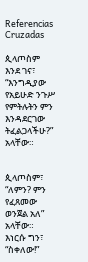Referencias Cruzadas

ጲላጦስም እንደ ገና፣ “እንግዲያው የአይሁድ ንጉሥ የምትሉትን ምን እንዳደርገው ትፈልጋላችሁ?” አላቸው።


ጲላጦስም፣ “ለምን? ምን የፈጸመው ወንጀል አለ” አላቸው። እነርሱ ግን፣ “ስቀለው!”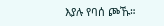እያሉ የባሰ ጮኹ።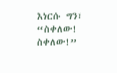እነርሱ ግን፣ “ስቀለው! ስቀለው!”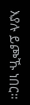እያሉ ይጮኹ ነበር።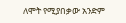ለሞት የሚያበቃው አንድም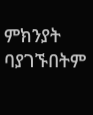ምክንያት ባያገኙበትም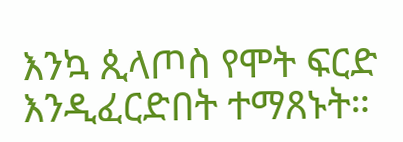እንኳ ጲላጦስ የሞት ፍርድ እንዲፈርድበት ተማጸኑት።